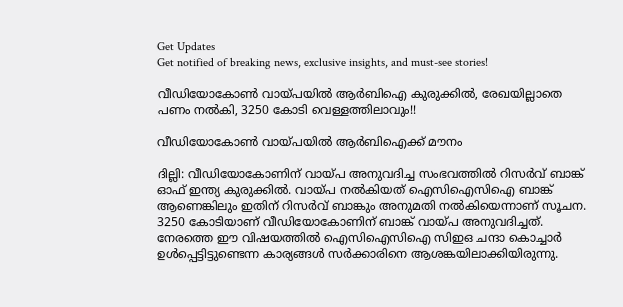Get Updates
Get notified of breaking news, exclusive insights, and must-see stories!

വീഡിയോകോണ്‍ വായ്പയില്‍ ആര്‍ബിഐ കുരുക്കില്‍, രേഖയില്ലാതെ പണം നല്‍കി, 3250 കോടി വെള്ളത്തിലാവും!!

വീഡിയോകോണ്‍ വായ്പയില്‍ ആര്‍ബിഐക്ക് മൗനം

ദില്ലി: വീഡിയോകോണിന് വായ്പ അനുവദിച്ച സംഭവത്തില്‍ റിസര്‍വ് ബാങ്ക് ഓഫ് ഇന്ത്യ കുരുക്കില്‍. വായ്പ നല്‍കിയത് ഐസിഐസിഐ ബാങ്ക് ആണെങ്കിലും ഇതിന് റിസര്‍വ് ബാങ്കും അനുമതി നല്‍കിയെന്നാണ് സൂചന. 3250 കോടിയാണ് വീഡിയോകോണിന് ബാങ്ക് വായ്പ അനുവദിച്ചത്. നേരത്തെ ഈ വിഷയത്തില്‍ ഐസിഐസിഐ സിഇഒ ചന്ദാ കൊച്ചാര്‍ ഉള്‍പ്പെട്ടിട്ടുണ്ടെന്ന കാര്യങ്ങള്‍ സര്‍ക്കാരിനെ ആശങ്കയിലാക്കിയിരുന്നു.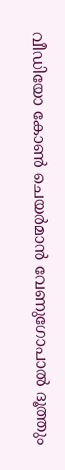വീഡിയോ കോണ്‍ ചെയര്‍മാന്‍ വേണുഗോപാല്‍ ദൂത്തും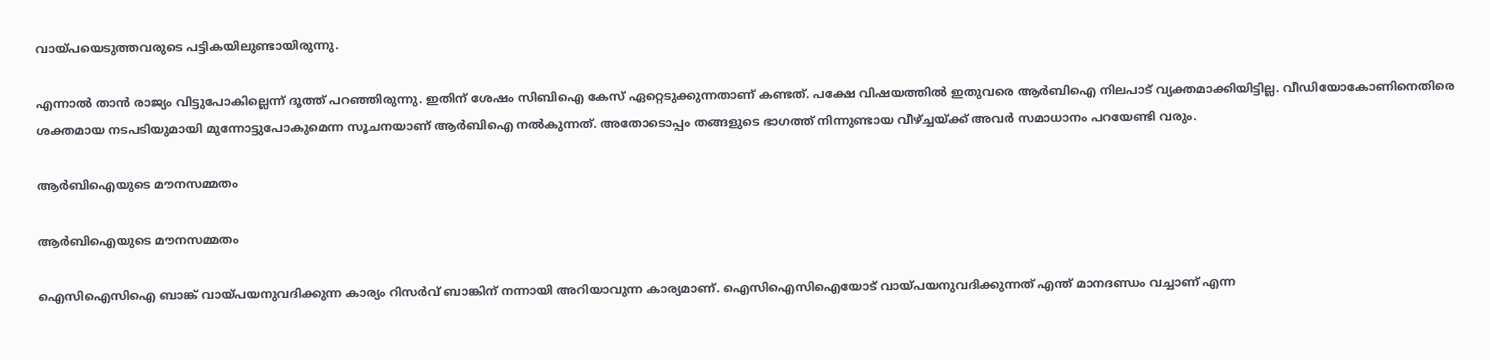വായ്പയെടുത്തവരുടെ പട്ടികയിലുണ്ടായിരുന്നു.

എന്നാല്‍ താന്‍ രാജ്യം വിട്ടുപോകില്ലെന്ന് ദൂത്ത് പറഞ്ഞിരുന്നു. ഇതിന് ശേഷം സിബിഐ കേസ് ഏറ്റെടുക്കുന്നതാണ് കണ്ടത്. പക്ഷേ വിഷയത്തില്‍ ഇതുവരെ ആര്‍ബിഐ നിലപാട് വ്യക്തമാക്കിയിട്ടില്ല. വീഡിയോകോണിനെതിരെ ശക്തമായ നടപടിയുമായി മുന്നോട്ടുപോകുമെന്ന സൂചനയാണ് ആര്‍ബിഐ നല്‍കുന്നത്. അതോടൊപ്പം തങ്ങളുടെ ഭാഗത്ത് നിന്നുണ്ടായ വീഴ്ച്ചയ്ക്ക് അവര്‍ സമാധാനം പറയേണ്ടി വരും.

ആര്‍ബിഐയുടെ മൗനസമ്മതം

ആര്‍ബിഐയുടെ മൗനസമ്മതം

ഐസിഐസിഐ ബാങ്ക് വായ്പയനുവദിക്കുന്ന കാര്യം റിസര്‍വ് ബാങ്കിന് നന്നായി അറിയാവുന്ന കാര്യമാണ്. ഐസിഐസിഐയോട് വായ്പയനുവദിക്കുന്നത് എന്ത് മാനദണ്ഡം വച്ചാണ് എന്ന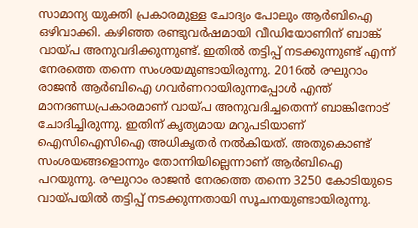സാമാന്യ യുക്തി പ്രകാരമുള്ള ചോദ്യം പോലും ആര്‍ബിഐ ഒഴിവാക്കി. കഴിഞ്ഞ രണ്ടുവര്‍ഷമായി വീഡിയോണിന് ബാങ്ക് വായ്പ അനുവദിക്കുന്നുണ്ട്. ഇതില്‍ തട്ടിപ്പ് നടക്കുന്നുണ്ട് എന്ന് നേരത്തെ തന്നെ സംശയമുണ്ടായിരുന്നു. 2016ല്‍ രഘുറാം രാജന്‍ ആര്‍ബിഐ ഗവര്‍ണറായിരുന്നപ്പോള്‍ എന്ത് മാനദണ്ഡപ്രകാരമാണ് വായ്പ അനുവദിച്ചതെന്ന് ബാങ്കിനോട് ചോദിച്ചിരുന്നു. ഇതിന് കൃത്യമായ മറുപടിയാണ് ഐസിഐസിഐ അധികൃതര്‍ നല്‍കിയത്. അതുകൊണ്ട് സംശയങ്ങളൊന്നും തോന്നിയില്ലെന്നാണ് ആര്‍ബിഐ പറയുന്നു. രഘുറാം രാജന്‍ നേരത്തെ തന്നെ 3250 കോടിയുടെ വായ്പയില്‍ തട്ടിപ്പ് നടക്കുന്നതായി സൂചനയുണ്ടായിരുന്നു.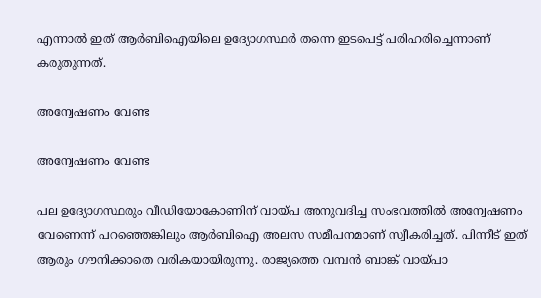എന്നാല്‍ ഇത് ആര്‍ബിഐയിലെ ഉദ്യോഗസ്ഥര്‍ തന്നെ ഇടപെട്ട് പരിഹരിച്ചെന്നാണ് കരുതുന്നത്.

അന്വേഷണം വേണ്ട

അന്വേഷണം വേണ്ട

പല ഉദ്യോഗസ്ഥരും വീഡിയോകോണിന് വായ്പ അനുവദിച്ച സംഭവത്തില്‍ അന്വേഷണം വേണെന്ന് പറഞ്ഞെങ്കിലും ആര്‍ബിഐ അലസ സമീപനമാണ് സ്വീകരിച്ചത്. പിന്നീട് ഇത് ആരും ഗൗനിക്കാതെ വരികയായിരുന്നു. രാജ്യത്തെ വമ്പന്‍ ബാങ്ക് വായ്പാ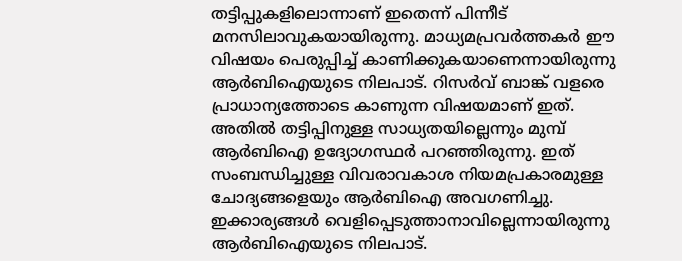തട്ടിപ്പുകളിലൊന്നാണ് ഇതെന്ന് പിന്നീട് മനസിലാവുകയായിരുന്നു. മാധ്യമപ്രവര്‍ത്തകര്‍ ഈ വിഷയം പെരുപ്പിച്ച് കാണിക്കുകയാണെന്നായിരുന്നു ആര്‍ബിഐയുടെ നിലപാട്. റിസര്‍വ് ബാങ്ക് വളരെ പ്രാധാന്യത്തോടെ കാണുന്ന വിഷയമാണ് ഇത്. അതില്‍ തട്ടിപ്പിനുള്ള സാധ്യതയില്ലെന്നും മുമ്പ് ആര്‍ബിഐ ഉദ്യോഗസ്ഥര്‍ പറഞ്ഞിരുന്നു. ഇത് സംബന്ധിച്ചുള്ള വിവരാവകാശ നിയമപ്രകാരമുള്ള ചോദ്യങ്ങളെയും ആര്‍ബിഐ അവഗണിച്ചു. ഇക്കാര്യങ്ങള്‍ വെളിപ്പെടുത്താനാവില്ലെന്നായിരുന്നു ആര്‍ബിഐയുടെ നിലപാട്.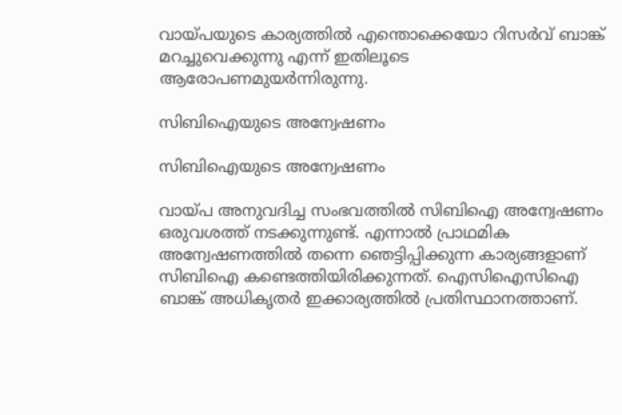വായ്പയുടെ കാര്യത്തില്‍ എന്തൊക്കെയോ റിസര്‍വ് ബാങ്ക് മറച്ചുവെക്കുന്നു എന്ന് ഇതിലൂടെ ആരോപണമുയര്‍ന്നിരുന്നു.

സിബിഐയുടെ അന്വേഷണം

സിബിഐയുടെ അന്വേഷണം

വായ്പ അനുവദിച്ച സംഭവത്തില്‍ സിബിഐ അന്വേഷണം ഒരുവശത്ത് നടക്കുന്നുണ്ട്. എന്നാല്‍ പ്രാഥമിക അന്വേഷണത്തില്‍ തന്നെ ഞെട്ടിപ്പിക്കുന്ന കാര്യങ്ങളാണ് സിബിഐ കണ്ടെത്തിയിരിക്കുന്നത്. ഐസിഐസിഐ ബാങ്ക് അധികൃതര്‍ ഇക്കാര്യത്തില്‍ പ്രതിസ്ഥാനത്താണ്.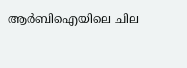ആര്‍ബിഐയിലെ ചില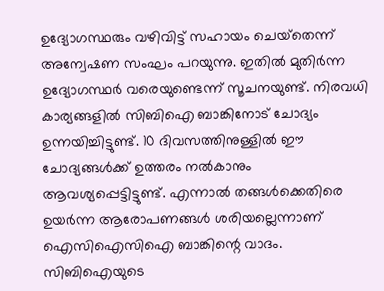ഉദ്യോഗസ്ഥരും വഴിവിട്ട് സഹായം ചെയ്‌തെന്ന് അന്വേഷണ സംഘം പറയുന്നു. ഇതില്‍ മുതിര്‍ന്ന ഉദ്യോഗസ്ഥര്‍ വരെയുണ്ടെന്ന് സൂചനയുണ്ട്. നിരവധി കാര്യങ്ങളില്‍ സിബിഐ ബാങ്കിനോട് ചോദ്യം ഉന്നയിച്ചിട്ടുണ്ട്. 10 ദിവസത്തിനുള്ളില്‍ ഈ ചോദ്യങ്ങള്‍ക്ക് ഉത്തരം നല്‍കാനും ആവശ്യപ്പെട്ടിട്ടുണ്ട്. എന്നാല്‍ തങ്ങള്‍ക്കെതിരെ ഉയര്‍ന്ന ആരോപണങ്ങള്‍ ശരിയല്ലെന്നാണ് ഐസിഐസിഐ ബാങ്കിന്റെ വാദം. സിബിഐയുടെ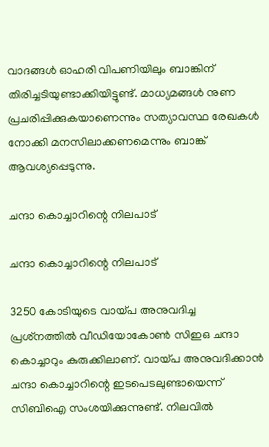വാദങ്ങള്‍ ഓഹരി വിപണിയിലും ബാങ്കിന് തിരിച്ചടിയുണ്ടാക്കിയിട്ടുണ്ട്. മാധ്യമങ്ങള്‍ നുണ പ്രചരിപ്പിക്കുകയാണെന്നും സത്യാവസ്ഥ രേഖകള്‍ നോക്കി മനസിലാക്കണമെന്നും ബാങ്ക് ആവശ്യപ്പെടുന്നു.

ചന്ദാ കൊച്ചാറിന്റെ നിലപാട്

ചന്ദാ കൊച്ചാറിന്റെ നിലപാട്

3250 കോടിയുടെ വായ്പ അനുവദിച്ച പ്രശ്‌നത്തില്‍ വീഡിയോകോണ്‍ സിഇഒ ചന്ദാ കൊച്ചാറും കുരുക്കിലാണ്. വായ്പ അനുവദിക്കാന്‍ ചന്ദാ കൊച്ചാറിന്റെ ഇടപെടലുണ്ടായെന്ന് സിബിഐ സംശയിക്കുന്നുണ്ട്. നിലവില്‍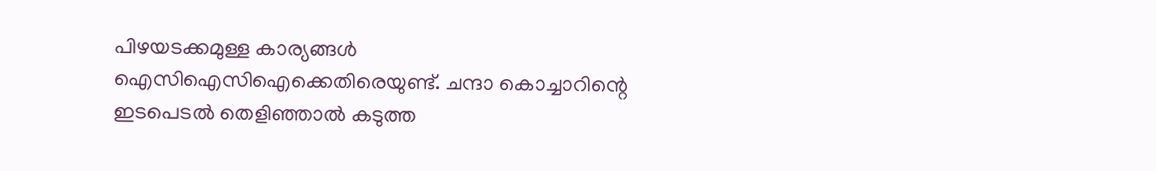പിഴയടക്കമുള്ള കാര്യങ്ങള്‍ ഐസിഐസിഐക്കെതിരെയുണ്ട്. ചന്ദാ കൊച്ചാറിന്റെ ഇടപെടല്‍ തെളിഞ്ഞാല്‍ കടുത്ത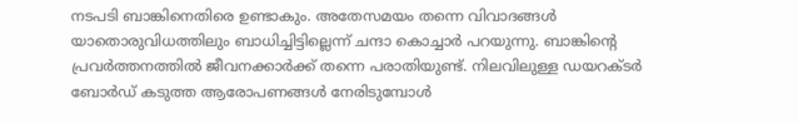നടപടി ബാങ്കിനെതിരെ ഉണ്ടാകും. അതേസമയം തന്നെ വിവാദങ്ങള്‍ യാതൊരുവിധത്തിലും ബാധിച്ചിട്ടില്ലെന്ന് ചന്ദാ കൊച്ചാര്‍ പറയുന്നു. ബാങ്കിന്റെ പ്രവര്‍ത്തനത്തില്‍ ജീവനക്കാര്‍ക്ക് തന്നെ പരാതിയുണ്ട്. നിലവിലുള്ള ഡയറക്ടര്‍ ബോര്‍ഡ് കടുത്ത ആരോപണങ്ങള്‍ നേരിടുമ്പോള്‍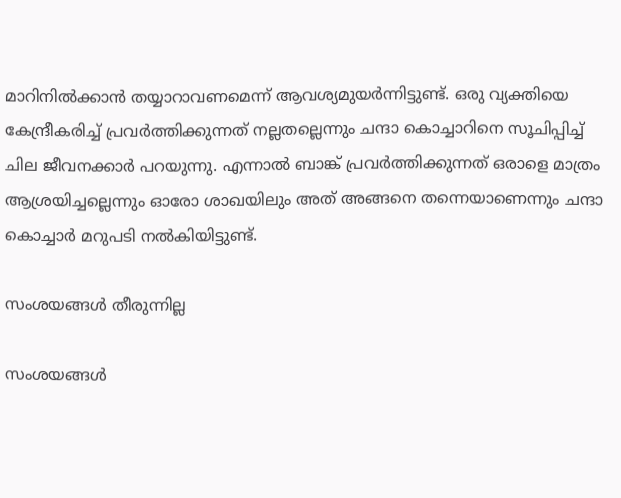മാറിനില്‍ക്കാന്‍ തയ്യാറാവണമെന്ന് ആവശ്യമുയര്‍ന്നിട്ടുണ്ട്. ഒരു വ്യക്തിയെ കേന്ദ്രീകരിച്ച് പ്രവര്‍ത്തിക്കുന്നത് നല്ലതല്ലെന്നും ചന്ദാ കൊച്ചാറിനെ സൂചിപ്പിച്ച് ചില ജീവനക്കാര്‍ പറയുന്നു. എന്നാല്‍ ബാങ്ക് പ്രവര്‍ത്തിക്കുന്നത് ഒരാളെ മാത്രം ആശ്രയിച്ചല്ലെന്നും ഓരോ ശാഖയിലും അത് അങ്ങനെ തന്നെയാണെന്നും ചന്ദാ കൊച്ചാര്‍ മറുപടി നല്‍കിയിട്ടുണ്ട്.

സംശയങ്ങള്‍ തീരുന്നില്ല

സംശയങ്ങള്‍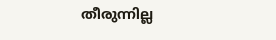തീരുന്നില്ല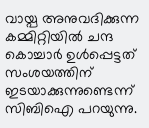വായ്പ അനുവദിക്കുന്ന കമ്മിറ്റിയില്‍ ചന്ദ കൊച്ചാര്‍ ഉള്‍പ്പെട്ടത് സംശയത്തിന് ഇടയാക്കുന്നുണ്ടെന്ന് സിബിഐ പറയുന്നു.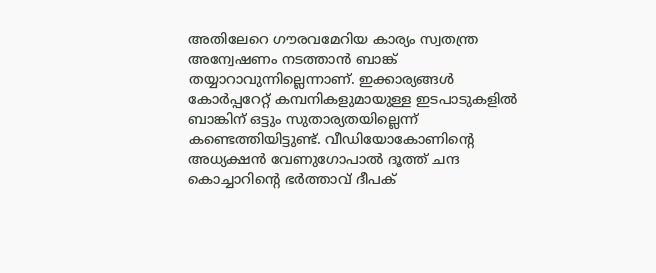അതിലേറെ ഗൗരവമേറിയ കാര്യം സ്വതന്ത്ര അന്വേഷണം നടത്താന്‍ ബാങ്ക് തയ്യാറാവുന്നില്ലെന്നാണ്. ഇക്കാര്യങ്ങള്‍ കോര്‍പ്പറേറ്റ് കമ്പനികളുമായുള്ള ഇടപാടുകളില്‍ ബാങ്കിന് ഒട്ടും സുതാര്യതയില്ലെന്ന് കണ്ടെത്തിയിട്ടുണ്ട്. വീഡിയോകോണിന്റെ അധ്യക്ഷന്‍ വേണുഗോപാല്‍ ദൂത്ത് ചന്ദ കൊച്ചാറിന്റെ ഭര്‍ത്താവ് ദീപക്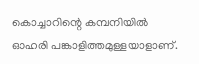കൊച്ചാറിന്റെ കമ്പനിയില്‍ ഓഹരി പങ്കാളിത്തമുള്ളയാളാണ്.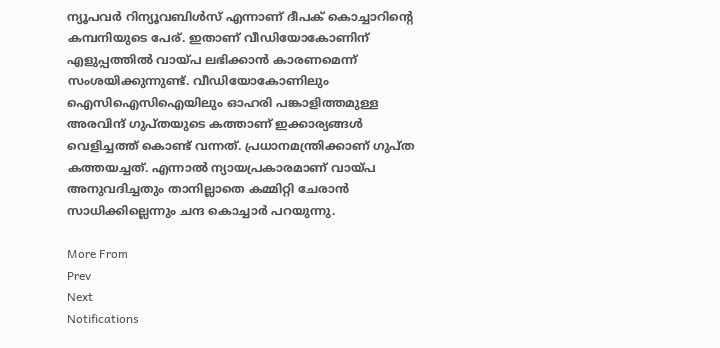ന്യൂപവര്‍ റിന്യൂവബിള്‍സ് എന്നാണ് ദീപക് കൊച്ചാറിന്റെ കമ്പനിയുടെ പേര്. ഇതാണ് വീഡിയോകോണിന് എളുപ്പത്തില്‍ വായ്പ ലഭിക്കാന്‍ കാരണമെന്ന് സംശയിക്കുന്നുണ്ട്. വീഡിയോകോണിലും ഐസിഐസിഐയിലും ഓഹരി പങ്കാളിത്തമുള്ള അരവിന്ദ് ഗുപ്തയുടെ കത്താണ് ഇക്കാര്യങ്ങള്‍ വെളിച്ചത്ത് കൊണ്ട് വന്നത്. പ്രധാനമന്ത്രിക്കാണ് ഗുപ്ത കത്തയച്ചത്. എന്നാല്‍ ന്യായപ്രകാരമാണ് വായ്പ അനുവദിച്ചതും താനില്ലാതെ കമ്മിറ്റി ചേരാന്‍ സാധിക്കില്ലെന്നും ചന്ദ കൊച്ചാര്‍ പറയുന്നു.

More From
Prev
Next
Notifications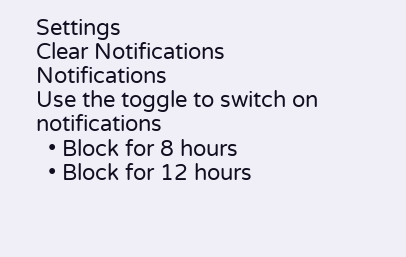Settings
Clear Notifications
Notifications
Use the toggle to switch on notifications
  • Block for 8 hours
  • Block for 12 hours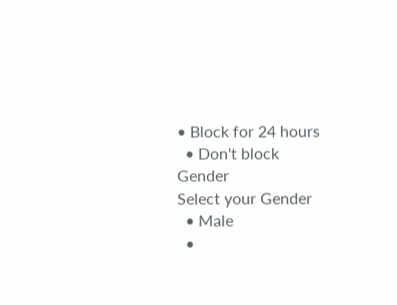• Block for 24 hours
  • Don't block
Gender
Select your Gender
  • Male
  •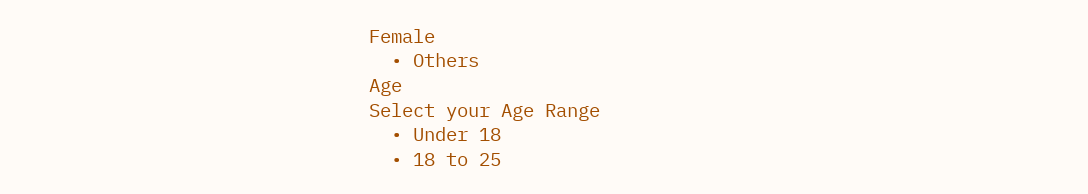Female
  • Others
Age
Select your Age Range
  • Under 18
  • 18 to 25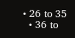• 26 to 35
  • 36 to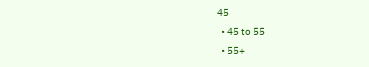45
  • 45 to 55
  • 55+